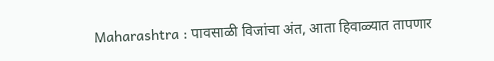Maharashtra : पावसाळी विजांचा अंत, आता हिवाळ्यात तापणार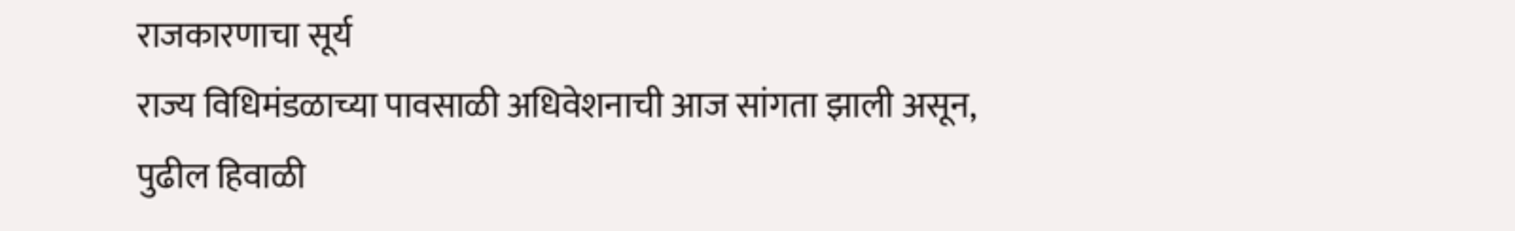राजकारणाचा सूर्य
राज्य विधिमंडळाच्या पावसाळी अधिवेशनाची आज सांगता झाली असून, पुढील हिवाळी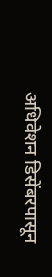अधिवेशन डिसेंबरपासून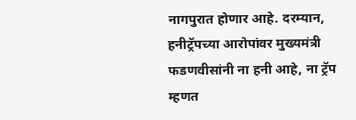नागपुरात होणार आहे. दरम्यान, हनीट्रॅपच्या आरोपांवर मुख्यमंत्री फडणवीसांनी ना हनी आहे, ना ट्रॅप म्हणत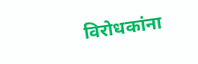विरोधकांना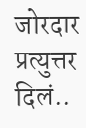जोरदार प्रत्युत्तर दिलं..